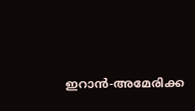ഇറാന്‍-അമേരിക്ക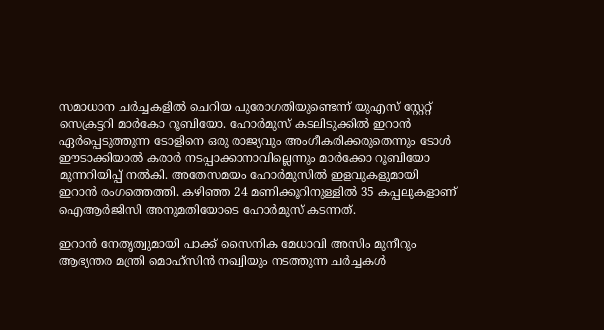സമാധാന ചര്‍ച്ചകളില്‍ ചെറിയ പുരോഗതിയുണ്ടെന്ന് യുഎസ് സ്റ്റേറ്റ് സെക്രട്ടറി മാര്‍കോ റൂബിയോ. ഹോര്‍മുസ് കടലിടുക്കില്‍ ഇറാന്‍ ഏര്‍പ്പെടുത്തുന്ന ടോളിനെ ഒരു രാജ്യവും അംഗീകരിക്കരുതെന്നും ടോള്‍ ഈടാക്കിയാല്‍ കരാര്‍ നടപ്പാക്കാനാവില്ലെന്നും മാര്‍ക്കോ റൂബിയോ മുന്നറിയിപ്പ് നല്‍കി. അതേസമയം ഹോര്‍മുസില്‍ ഇളവുകളുമായി ഇറാന്‍ രംഗത്തെത്തി. കഴിഞ്ഞ 24 മണിക്കൂറിനുള്ളില്‍ 35 കപ്പലുകളാണ് ഐആര്‍ജിസി അനുമതിയോടെ ഹോര്‍മുസ് കടന്നത്.

ഇറാന്‍ നേതൃത്വുമായി പാക്ക് സൈനിക മേധാവി അസിം മുനീറും ആഭ്യന്തര മന്ത്രി മൊഹ്‌സിന്‍ നഖ്വിയും നടത്തുന്ന ചര്‍ച്ചകള്‍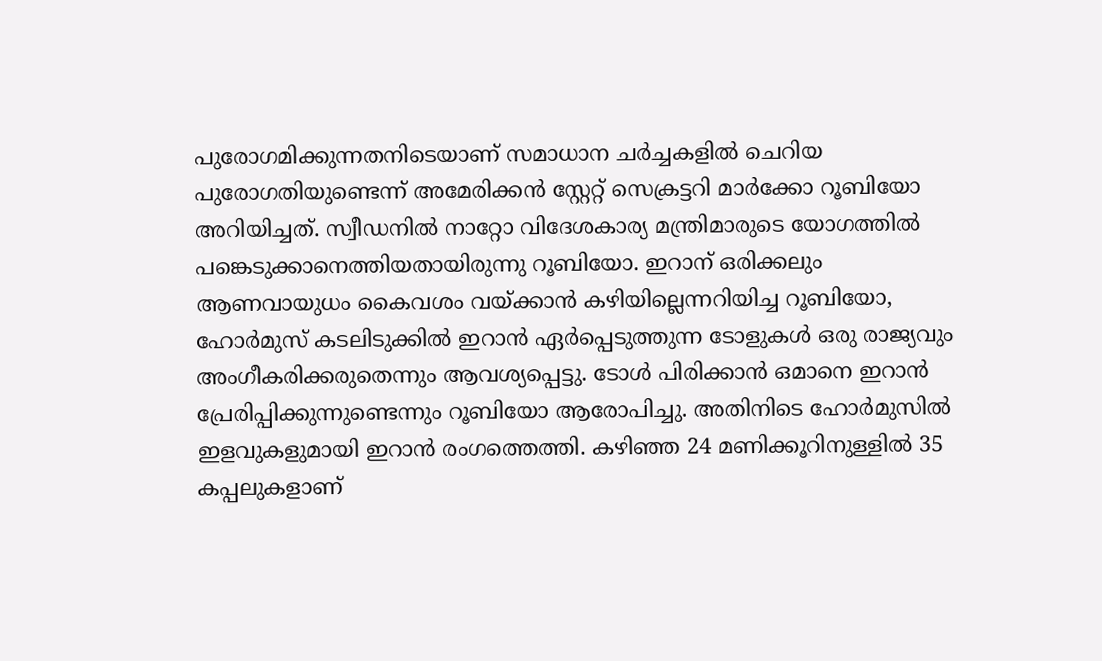പുരോഗമിക്കുന്നതനിടെയാണ് സമാധാന ചര്‍ച്ചകളില്‍ ചെറിയ പുരോഗതിയുണ്ടെന്ന് അമേരിക്കന്‍ സ്റ്റേറ്റ് സെക്രട്ടറി മാര്‍ക്കോ റൂബിയോ അറിയിച്ചത്. സ്വീഡനില്‍ നാറ്റോ വിദേശകാര്യ മന്ത്രിമാരുടെ യോഗത്തില്‍ പങ്കെടുക്കാനെത്തിയതായിരുന്നു റൂബിയോ. ഇറാന് ഒരിക്കലും ആണവായുധം കൈവശം വയ്ക്കാന്‍ കഴിയില്ലെന്നറിയിച്ച റൂബിയോ, ഹോര്‍മുസ് കടലിടുക്കില്‍ ഇറാന്‍ ഏര്‍പ്പെടുത്തുന്ന ടോളുകള്‍ ഒരു രാജ്യവും അംഗീകരിക്കരുതെന്നും ആവശ്യപ്പെട്ടു. ടോള്‍ പിരിക്കാന്‍ ഒമാനെ ഇറാന്‍ പ്രേരിപ്പിക്കുന്നുണ്ടെന്നും റൂബിയോ ആരോപിച്ചു. അതിനിടെ ഹോര്‍മുസില്‍ ഇളവുകളുമായി ഇറാന്‍ രംഗത്തെത്തി. കഴിഞ്ഞ 24 മണിക്കൂറിനുള്ളില്‍ 35 കപ്പലുകളാണ്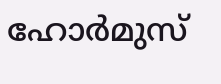ഹോര്‍മുസ്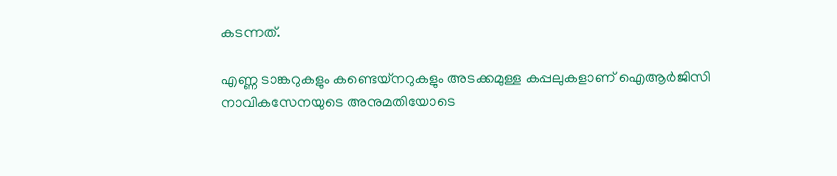കടന്നത്.

എണ്ണ ടാങ്കറുകളും കണ്ടെയ്‌നറുകളും അടക്കമുള്ള കപ്പലുകളാണ് ഐആര്‍ജിസി നാവികസേനയുടെ അനുമതിയോടെ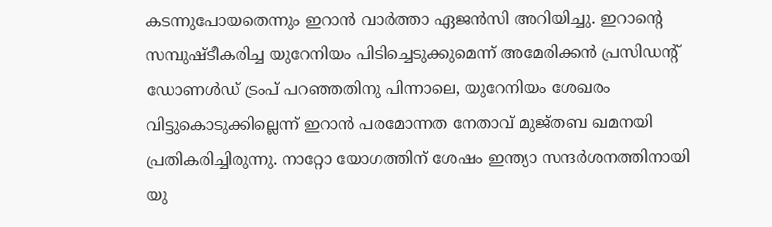കടന്നുപോയതെന്നും ഇറാന്‍ വാര്‍ത്താ ഏജന്‍സി അറിയിച്ചു. ഇറാന്റെ സമ്പുഷ്ടീകരിച്ച യുറേനിയം പിടിച്ചെടുക്കുമെന്ന് അമേരിക്കന്‍ പ്രസിഡന്റ് ഡോണള്‍ഡ് ട്രംപ് പറഞ്ഞതിനു പിന്നാലെ, യുറേനിയം ശേഖരം വിട്ടുകൊടുക്കില്ലെന്ന് ഇറാന്‍ പരമോന്നത നേതാവ് മുജ്തബ ഖമനയി പ്രതികരിച്ചിരുന്നു. നാറ്റോ യോഗത്തിന് ശേഷം ഇന്ത്യാ സന്ദര്‍ശനത്തിനായി യു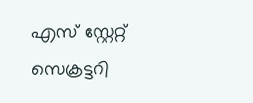എസ് സ്റ്റേറ്റ് സെക്രട്ടറി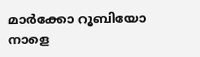മാര്‍ക്കോ റൂബിയോ നാളെ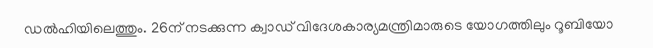ഡല്‍ഹിയിലെത്തും. 26ന് നടക്കുന്ന ക്വാഡ് വിദേശകാര്യമന്ത്രിമാരുടെ യോഗത്തിലും റൂബിയോ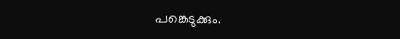പങ്കെടുക്കും.